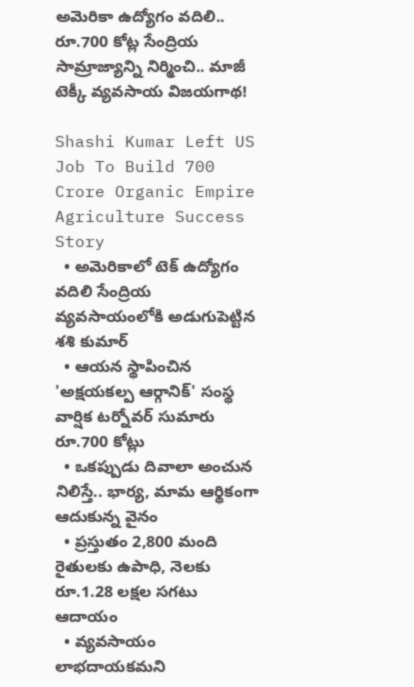అమెరికా ఉద్యోగం వదిలి.. రూ.700 కోట్ల సేంద్రియ సామ్రాజ్యాన్ని నిర్మించి.. మాజీ టెక్కీ వ్యవసాయ విజయగాథ!

Shashi Kumar Left US Job To Build 700 Crore Organic Empire Agriculture Success Story
  • అమెరికాలో టెక్ ఉద్యోగం వదిలి సేంద్రియ వ్యవసాయంలోకి అడుగుపెట్టిన శశి కుమార్
  • ఆయన స్థాపించిన 'అక్షయకల్ప ఆర్గానిక్' సంస్థ వార్షిక టర్నోవర్ సుమారు రూ.700 కోట్లు
  • ఒకప్పుడు దివాలా అంచున నిలిస్తే.. భార్య, మామ ఆర్థికంగా ఆదుకున్న వైనం
  • ప్రస్తుతం 2,800 మంది రైతులకు ఉపాధి, నెలకు రూ.1.28 లక్షల సగటు ఆదాయం
  • వ్యవసాయం లాభదాయకమని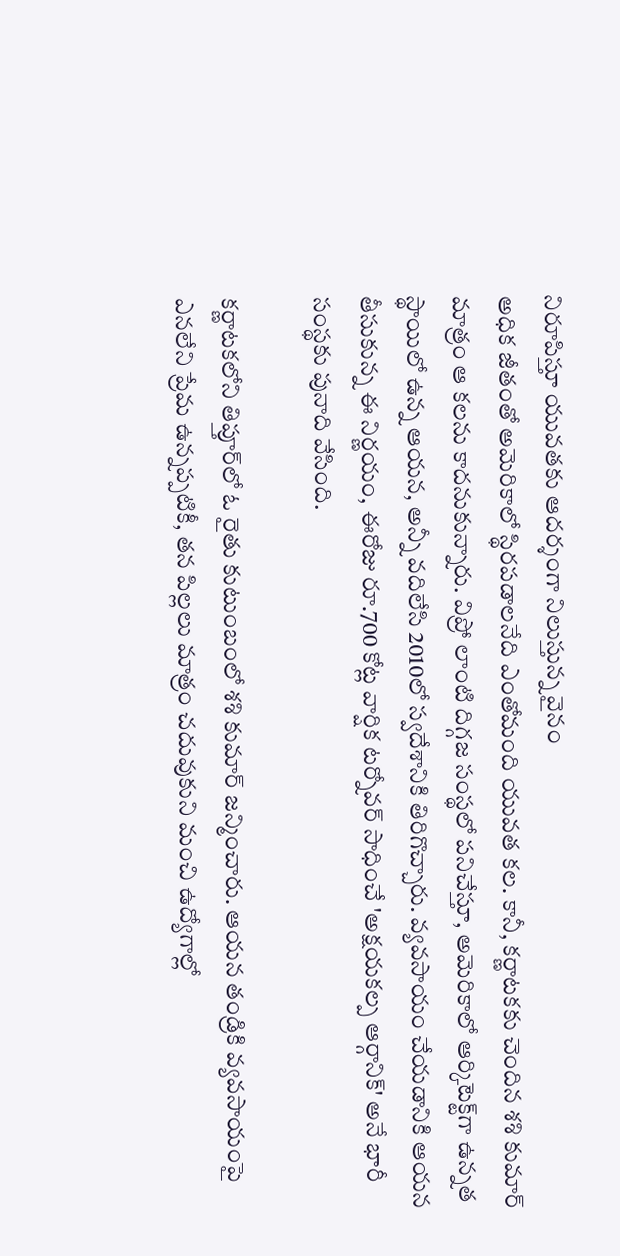నిరూపిస్తూ యువతకు ఆదర్శంగా నిలుస్తున్న వైనం
అధిక జీతంతో అమెరికాలో స్థిరపడాలనేది ఎంతోమంది యువత కల. కానీ, కర్ణాటకకు చెందిన శశి కుమార్ మాత్రం ఆ కలను కాదనుకున్నారు. విప్రో లాంటి దిగ్గజ సంస్థలో పనిచేస్తూ, అమెరికాలో ఆర్కిటెక్ట్‌గా ఉన్నత స్థాయిలో ఉన్న ఆయన, అన్నీ వదిలేసి 2010లో స్వదేశానికి తిరిగొచ్చారు. వ్యవసాయం చేయడానికి ఆయన తీసుకున్న ఈ నిర్ణయం, ఈరోజు రూ.700 కోట్ల వార్షిక టర్నోవర్ సాధించే 'అక్షయకల్ప ఆర్గానిక్' అనే భారీ సంస్థకు పునాది వేసింది.

కర్ణాటకలోని తిప్తూర్‌లో ఓ రైతు కుటుంబంలో శశి కుమార్ జన్మించారు. ఆయన తండ్రికి వ్యవసాయంపై ఎనలేని ప్రేమ ఉన్నప్పటికీ, తన పిల్లలు మాత్రం చదువుకుని మంచి ఉద్యోగాల్లో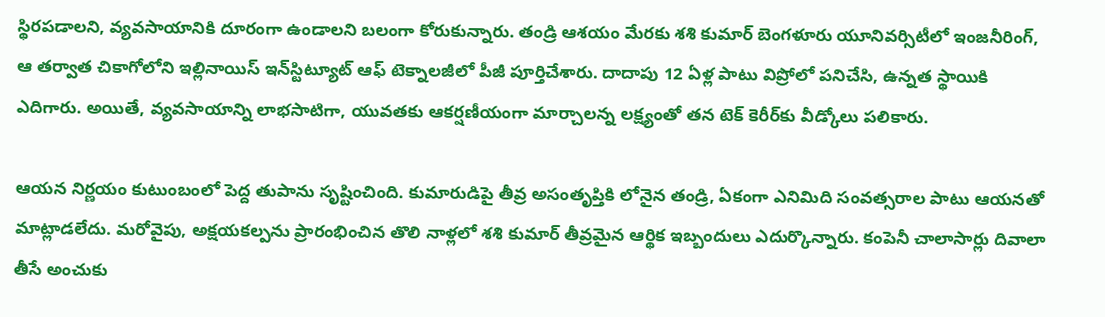స్థిరపడాలని, వ్యవసాయానికి దూరంగా ఉండాలని బలంగా కోరుకున్నారు. తండ్రి ఆశయం మేరకు శశి కుమార్ బెంగళూరు యూనివర్సిటీలో ఇంజనీరింగ్, ఆ తర్వాత చికాగోలోని ఇల్లినాయిస్ ఇన్‌స్టిట్యూట్ ఆఫ్ టెక్నాలజీలో పీజీ పూర్తిచేశారు. దాదాపు 12 ఏళ్ల పాటు విప్రోలో పనిచేసి, ఉన్నత స్థాయికి ఎదిగారు. అయితే, వ్యవసాయాన్ని లాభసాటిగా, యువతకు ఆకర్షణీయంగా మార్చాలన్న లక్ష్యంతో తన టెక్ కెరీర్‌కు వీడ్కోలు పలికారు.

ఆయన నిర్ణయం కుటుంబంలో పెద్ద తుపాను సృష్టించింది. కుమారుడిపై తీవ్ర అసంతృప్తికి లోనైన తండ్రి, ఏకంగా ఎనిమిది సంవత్సరాల పాటు ఆయనతో మాట్లాడలేదు. మరోవైపు, అక్షయకల్పను ప్రారంభించిన తొలి నాళ్లలో శశి కుమార్ తీవ్రమైన ఆర్థిక ఇబ్బందులు ఎదుర్కొన్నారు. కంపెనీ చాలాసార్లు దివాలా తీసే అంచుకు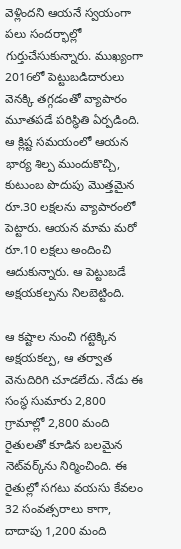వెళ్లిందని ఆయనే స్వయంగా పలు సందర్భాల్లో గుర్తుచేసుకున్నారు. ముఖ్యంగా 2016లో పెట్టుబడిదారులు వెనక్కి తగ్గడంతో వ్యాపారం మూతపడే పరిస్థితి ఏర్పడింది. ఆ క్లిష్ట సమయంలో ఆయన భార్య శిల్ప ముందుకొచ్చి, కుటుంబ పొదుపు మొత్తమైన రూ.30 లక్షలను వ్యాపారంలో పెట్టారు. ఆయన మామ మరో రూ.10 లక్షలు అందించి ఆదుకున్నారు. ఆ పెట్టుబడే అక్షయకల్పను నిలబెట్టింది.

ఆ కష్టాల నుంచి గట్టెక్కిన అక్షయకల్ప, ఆ తర్వాత వెనుదిరిగి చూడలేదు. నేడు ఈ సంస్థ సుమారు 2,800 గ్రామాల్లో 2,800 మంది రైతులతో కూడిన బలమైన నెట్‌వర్క్‌ను నిర్మించింది. ఈ రైతుల్లో సగటు వయసు కేవలం 32 సంవత్సరాలు కాగా, దాదాపు 1,200 మంది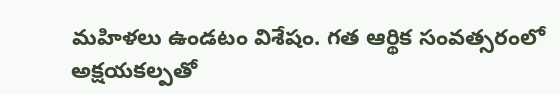మహిళలు ఉండటం విశేషం. గత ఆర్థిక సంవత్సరంలో అక్షయకల్పతో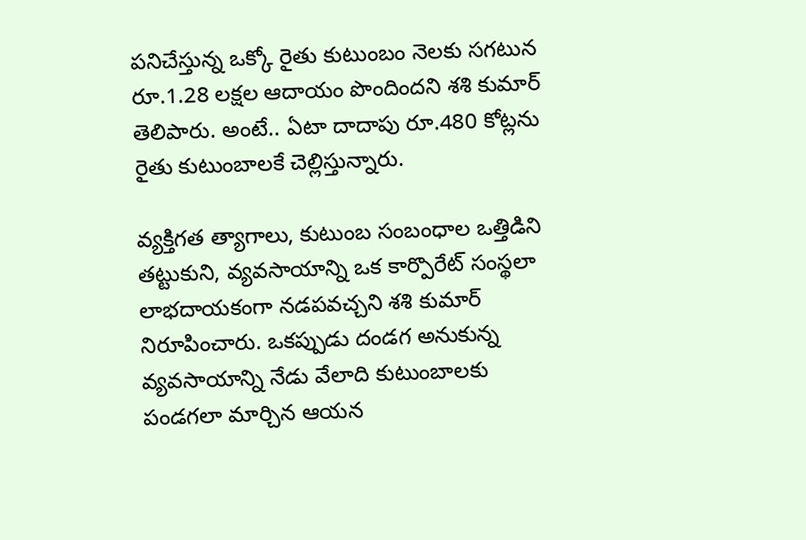పనిచేస్తున్న ఒక్కో రైతు కుటుంబం నెలకు సగటున రూ.1.28 లక్షల ఆదాయం పొందిందని శశి కుమార్ తెలిపారు. అంటే.. ఏటా దాదాపు రూ.480 కోట్లను రైతు కుటుంబాలకే చెల్లిస్తున్నారు.

వ్యక్తిగత త్యాగాలు, కుటుంబ సంబంధాల ఒత్తిడిని తట్టుకుని, వ్యవసాయాన్ని ఒక కార్పొరేట్ సంస్థలా లాభదాయకంగా నడపవచ్చని శశి కుమార్ నిరూపించారు. ఒకప్పుడు దండగ అనుకున్న వ్యవసాయాన్ని నేడు వేలాది కుటుంబాలకు పండగలా మార్చిన ఆయన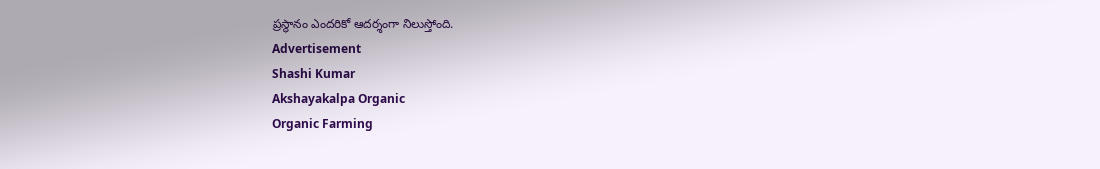ప్రస్థానం ఎందరికో ఆదర్శంగా నిలుస్తోంది.
Advertisement
Shashi Kumar
Akshayakalpa Organic
Organic Farming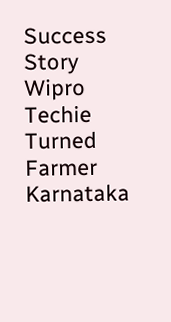Success Story
Wipro Techie Turned Farmer
Karnataka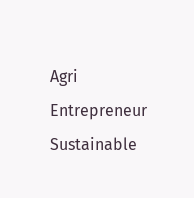Agri Entrepreneur
Sustainable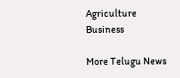Agriculture Business

More Telugu News